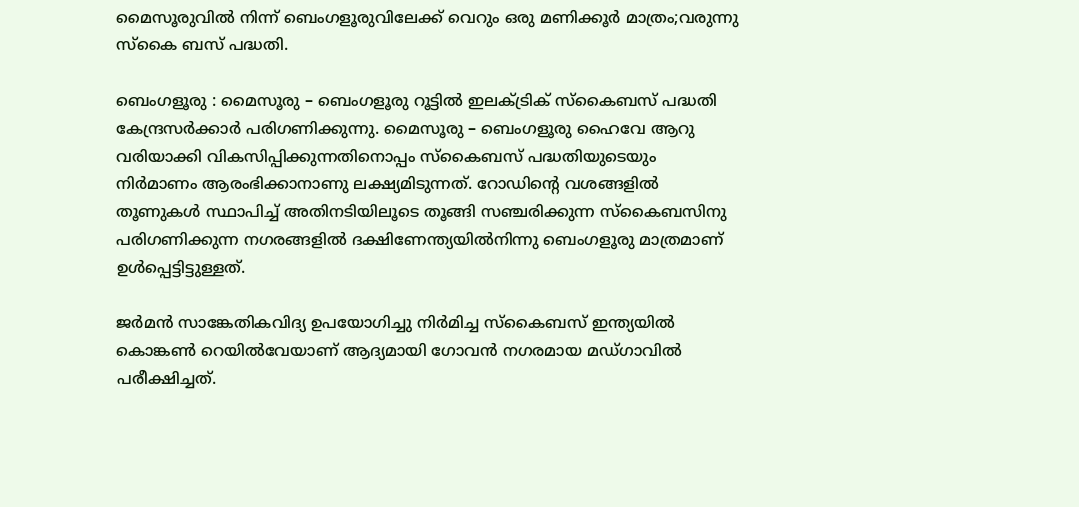മൈസൂരുവില്‍ നിന്ന് ബെംഗളൂരുവിലേക്ക് വെറും ഒരു മണിക്കൂര്‍ മാത്രം;വരുന്നു സ്കൈ ബസ്‌ പദ്ധതി.

ബെംഗളൂരു : മൈസൂരു – ബെംഗളൂരു റൂട്ടിൽ ഇലക്ട്രിക് സ്കൈബസ് പദ്ധതി കേന്ദ്രസർക്കാർ പരിഗണിക്കുന്നു. മൈസൂരു – ബെംഗളൂരു ഹൈവേ ആറു വരിയാക്കി വികസിപ്പിക്കുന്നതിനൊപ്പം സ്കൈബസ് പദ്ധതിയുടെയും നിർമാണം ആരംഭിക്കാനാണു ലക്ഷ്യമിടുന്നത്. റോഡിന്റെ വശങ്ങളിൽ തൂണുകൾ സ്ഥാപിച്ച് അതിനടിയിലൂടെ തൂങ്ങി സഞ്ചരിക്കുന്ന സ്കൈബസിനു പരിഗണിക്കുന്ന നഗരങ്ങളിൽ ദക്ഷിണേന്ത്യയിൽനിന്നു ബെംഗളൂരു മാത്രമാണ് ഉൾപ്പെട്ടിട്ടുള്ളത്.

ജർമൻ സാങ്കേതികവിദ്യ ഉപയോഗിച്ചു നിർമിച്ച സ്കൈബസ് ഇന്ത്യയിൽ കൊങ്കൺ റെയിൽവേയാണ് ആദ്യമായി ഗോവൻ നഗരമായ മഡ്ഗാവിൽ പരീക്ഷിച്ചത്.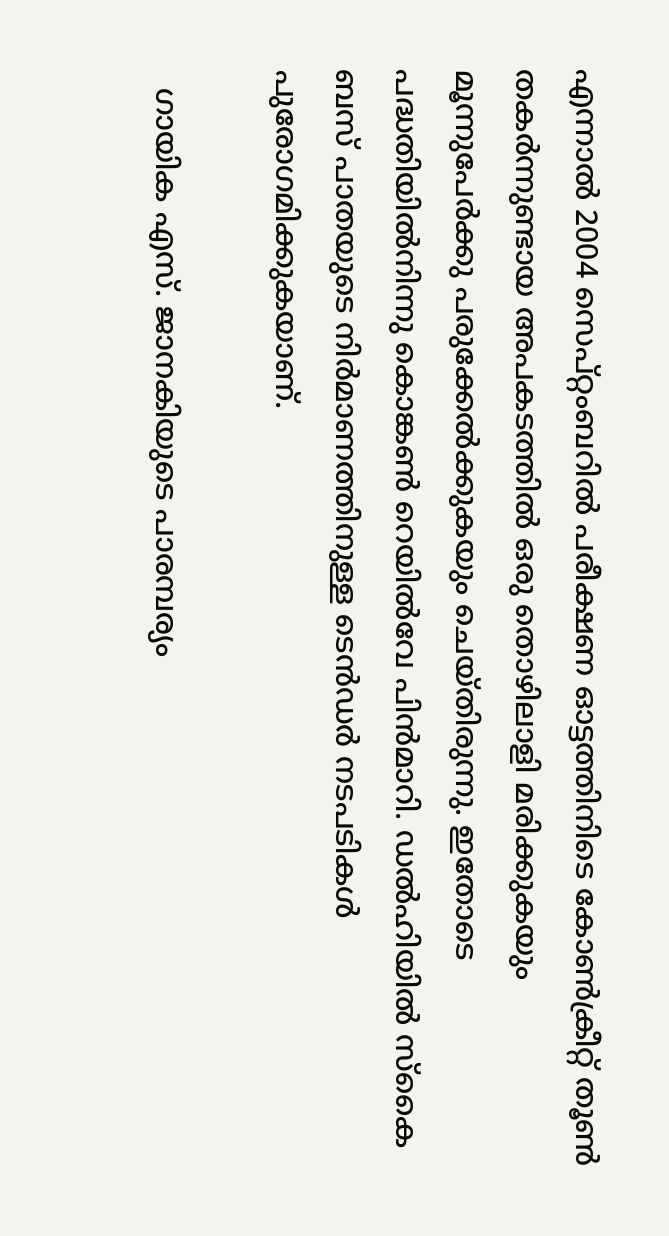എന്നാൽ 2004 സെപ്റ്റംബറിൽ പരീക്ഷണ ഓട്ടത്തിനിടെ കോൺക്രീറ്റ് തൂൺ തകർന്നുണ്ടായ അപകടത്തിൽ ഒരു തൊഴിലാളി മരിക്കുകയും മൂന്നുപേർക്കു പരുക്കേൽക്കുകയും ചെയ്തിരുന്നു. ഇതോടെ പദ്ധതിയിൽനിന്നു കൊങ്കൺ റെയിൽവേ പിൻമാറി. ഡൽഹിയിൽ സ്കൈ ബസ് പാതയുടെ നിർമാണത്തിനുള്ള ടെൻഡർ നടപടികൾ പുരോഗമിക്കുകയാണ്.

  ഗായിക എസ്. ജാനകിയുടെ പാരമ്പര്യം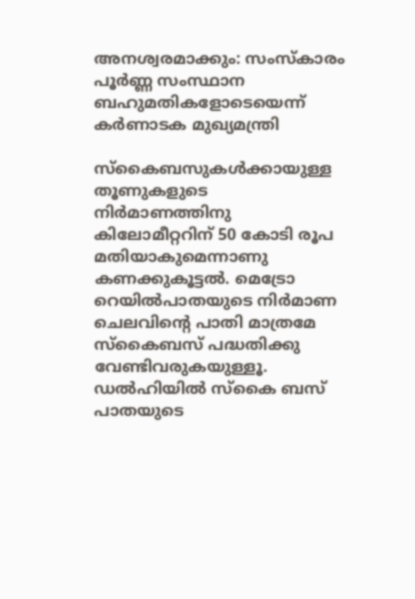അനശ്വരമാക്കും: സംസ്‌കാരം പൂർണ്ണ സംസ്ഥാന ബഹുമതികളോടെയെന്ന് കർണാടക മുഖ്യമന്ത്രി

സ്കൈബസുകൾക്കായുള്ള തൂണുകളുടെ നിർമാണത്തിനു കിലോമീറ്ററിന് 50 കോടി രൂപ മതിയാകുമെന്നാണു കണക്കുകൂട്ടൽ. മെട്രോ റെയിൽപാതയുടെ നിർമാണ ചെലവിന്റെ പാതി മാത്രമേ സ്കൈബസ് പദ്ധതിക്കു വേണ്ടിവരുകയുള്ളൂ. ഡൽഹിയിൽ സ്കൈ ബസ് പാതയുടെ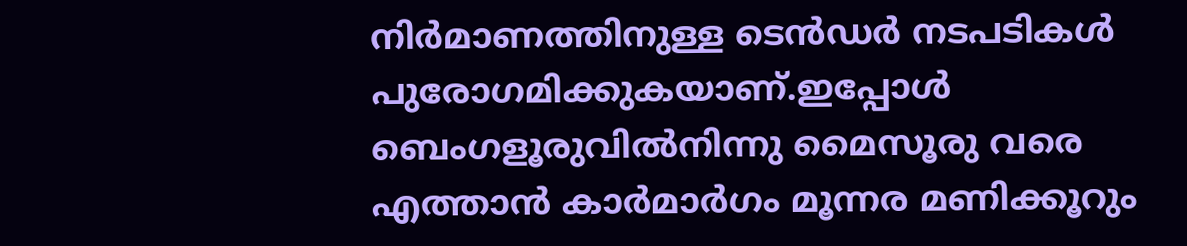നിർമാണത്തിനുള്ള ടെൻഡർ നടപടികൾ പുരോഗമിക്കുകയാണ്.ഇപ്പോൾ ബെംഗളൂരുവിൽനിന്നു മൈസൂരു വരെ എത്താൻ കാർമാർഗം മൂന്നര മണിക്കൂറും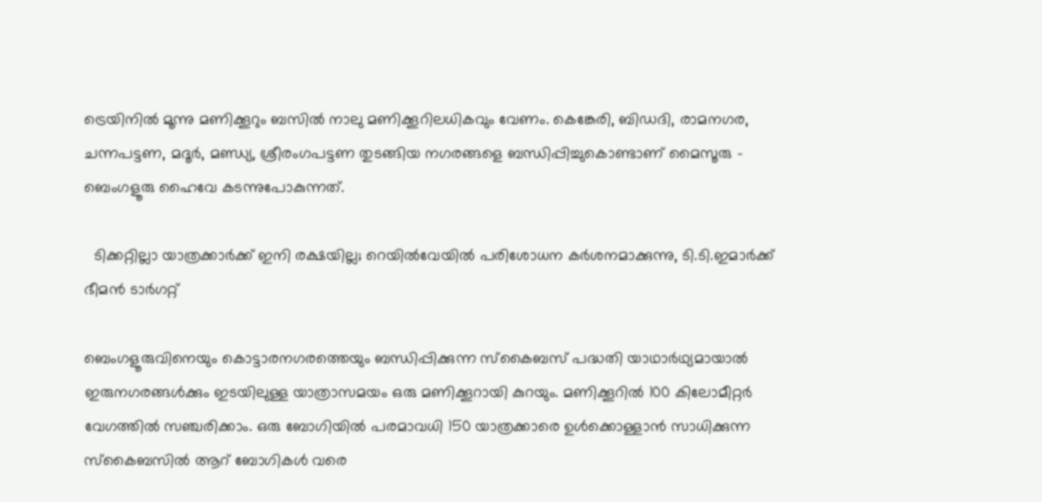ട്രെയിനിൽ മൂന്നു മണിക്കൂറും ബസിൽ നാലു മണിക്കൂറിലധികവും വേണം. കെങ്കേരി, ബിഡദി, രാമനഗര, ചന്നപട്ടണ, മദൂർ, മണ്ഡ്യ, ശ്രീരംഗപട്ടണ തുടങ്ങിയ നഗരങ്ങളെ ബന്ധിപ്പിച്ചുകൊണ്ടാണ് മൈസൂരു – ബെംഗളൂരു ഹൈവേ കടന്നുപോകുന്നത്.

  ടിക്കറ്റില്ലാ യാത്രക്കാർക്ക് ഇനി രക്ഷയില്ല; റെയിൽവേയിൽ പരിശോധന കർശനമാക്കുന്നു, ടി.ടി.ഇമാർക്ക് ഭീമൻ ടാർഗറ്റ്

ബെംഗളൂരുവിനെയും കൊട്ടാരനഗരത്തെയും ബന്ധിപ്പിക്കുന്ന സ്കൈബസ് പദ്ധതി യാഥാർഥ്യമായാൽ ഇരുനഗരങ്ങൾക്കും ഇടയിലുള്ള യാത്രാസമയം ഒരു മണിക്കൂറായി കുറയും. മണിക്കൂറിൽ 100 കിലോമീറ്റർ വേഗത്തിൽ സഞ്ചരിക്കാം. ഒരു ബോഗിയിൽ പരമാവധി 150 യാത്രക്കാരെ ഉൾക്കൊള്ളാൻ സാധിക്കുന്ന സ്കൈബസിൽ ആറ് ബോഗികൾ വരെ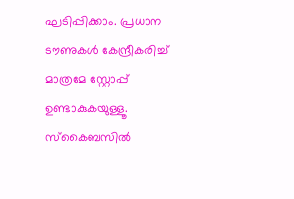ഘടിപ്പിക്കാം. പ്രധാന ടൗണുകൾ കേന്ദ്രീകരിച്ച് മാത്രമേ സ്റ്റോപ്പ് ഉണ്ടാകുകയുള്ളൂ. സ്കൈബസിൽ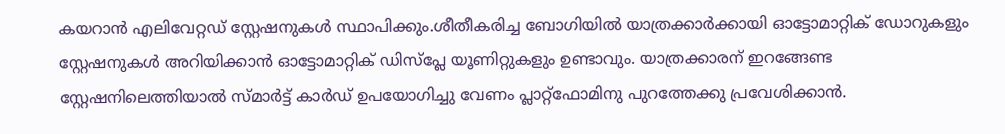കയറാൻ എലിവേറ്റഡ് സ്റ്റേഷനുകൾ സ്ഥാപിക്കും.ശീതീകരിച്ച ബോഗിയിൽ യാത്രക്കാർക്കായി ഓട്ടോമാറ്റിക് ഡോറുകളും സ്റ്റേഷനുകൾ അറിയിക്കാൻ ഓട്ടോമാറ്റിക് ഡിസ്പ്ലേ യൂണിറ്റുകളും ഉണ്ടാവും. യാത്രക്കാരന് ഇറങ്ങേണ്ട സ്റ്റേഷനിലെത്തിയാൽ സ്മാർട്ട് കാർഡ് ഉപയോഗിച്ചു വേണം പ്ലാറ്റ്ഫോമിനു പുറത്തേക്കു പ്രവേശിക്കാൻ.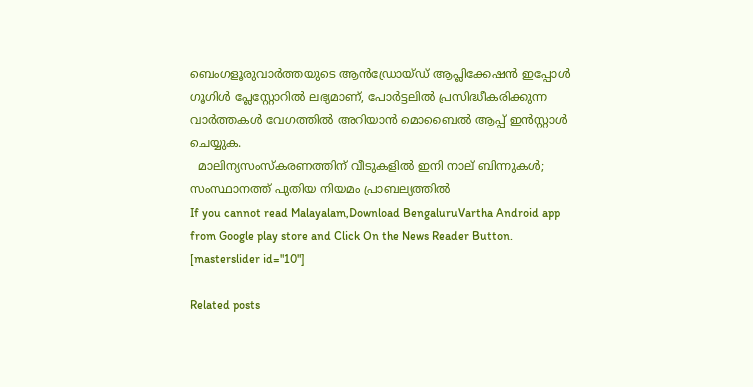ബെംഗളൂരുവാർത്തയുടെ ആൻഡ്രോയ്ഡ് ആപ്ലിക്കേഷൻ ഇപ്പോൾ ഗൂഗിൾ പ്ലേസ്റ്റോറിൽ ലഭ്യമാണ്, പോർട്ടലിൽ പ്രസിദ്ധീകരിക്കുന്ന വാർത്തകൾ വേഗത്തിൽ അറിയാൻ മൊബൈൽ ആപ്പ് ഇൻസ്റ്റാൾ ചെയ്യുക.
  മാലിന്യസംസ്‌കരണത്തിന് വീടുകളിൽ ഇനി നാല് ബിന്നുകൾ; സംസ്ഥാനത്ത് പുതിയ നിയമം പ്രാബല്യത്തിൽ
If you cannot read Malayalam,Download BengaluruVartha Android app from Google play store and Click On the News Reader Button. [masterslider id="10"]

Related posts